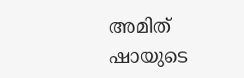അമിത് ഷായുടെ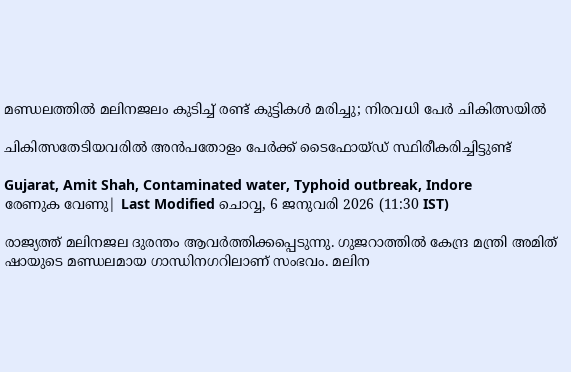മണ്ഡലത്തിൽ മലിനജലം കുടിച്ച് രണ്ട് കുട്ടികൾ മരിച്ചു; നിരവധി പേർ ചികിത്സയിൽ

ചികിത്സതേടിയവരിൽ അൻപതോളം പേർക്ക് ടൈഫോയ്‌ഡ് സ്ഥിരീകരിച്ചിട്ടുണ്ട്

Gujarat, Amit Shah, Contaminated water, Typhoid outbreak, Indore
രേണുക വേണു| Last Modified ചൊവ്വ, 6 ജനുവരി 2026 (11:30 IST)

രാജ്യത്ത് മലിനജല ദുരന്തം ആവർത്തിക്കപ്പെടുന്നു. ഗുജറാത്തിൽ കേന്ദ്ര മന്ത്രി അമിത് ഷായുടെ മണ്ഡലമായ ഗാന്ധിനഗറിലാണ് സംഭവം. മലിന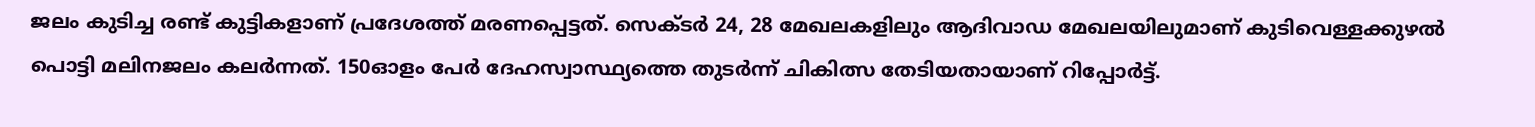ജലം കുടിച്ച രണ്ട് കുട്ടികളാണ് പ്രദേശത്ത് മരണപ്പെട്ടത്. സെക്ടർ 24, 28 മേഖലകളിലും ആദിവാഡ മേഖലയിലുമാണ് കുടിവെള്ളക്കുഴൽ പൊട്ടി മലിനജലം കലർന്നത്. 150ഓളം പേർ ദേഹസ്വാസ്ഥ്യത്തെ തുടർന്ന് ചികിത്സ തേടിയതായാണ് റിപ്പോർട്ട്‌.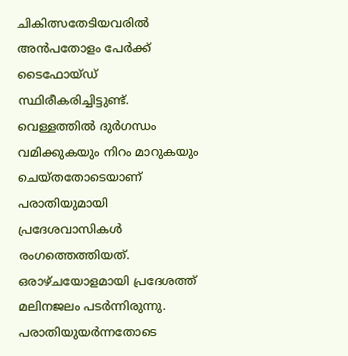ചികിത്സതേടിയവരിൽ അൻപതോളം പേർക്ക് ടൈഫോയ്‌ഡ് സ്ഥിരീകരിച്ചിട്ടുണ്ട്. വെള്ളത്തിൽ ദുർഗന്ധം വമിക്കുകയും നിറം മാറുകയും ചെയ്തതോടെയാണ് പരാതിയുമായി പ്രദേശവാസികൾ രംഗത്തെത്തിയത്. ഒരാഴ്ചയോളമായി പ്രദേശത്ത് മലിനജലം പടർന്നിരുന്നു. പരാതിയുയർന്നതോടെ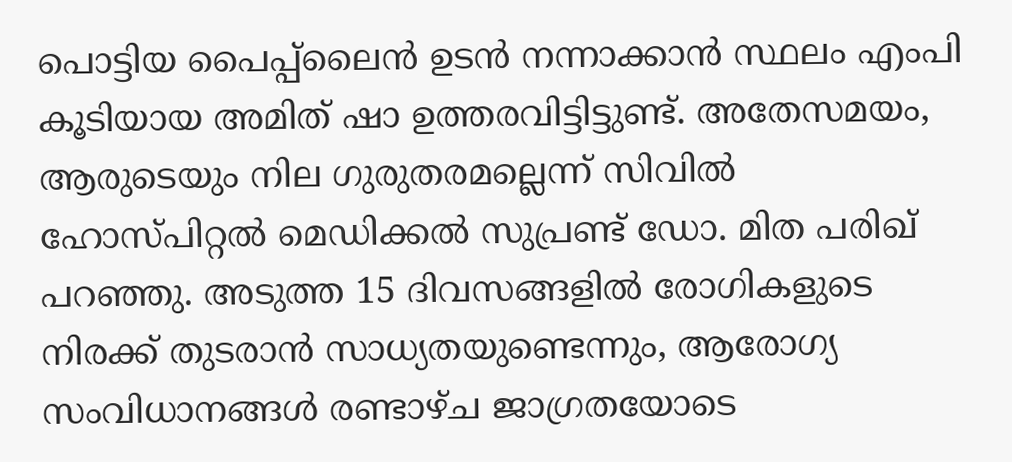പൊട്ടിയ പൈപ്പ്ലൈൻ ഉടൻ നന്നാക്കാൻ സ്ഥലം എംപി കൂടിയായ അമിത് ഷാ ഉത്തരവിട്ടിട്ടുണ്ട്. അതേസമയം, ആരുടെയും നില ഗുരുതരമല്ലെന്ന് സിവിൽ ഹോസ്പിറ്റൽ മെഡിക്കൽ സുപ്രണ്ട് ഡോ. മിത പരിഖ് പറഞ്ഞു. അടുത്ത 15 ദിവസങ്ങളിൽ രോഗികളുടെ നിരക്ക് തുടരാൻ സാധ്യതയുണ്ടെന്നും, ആരോഗ്യ സംവിധാനങ്ങൾ രണ്ടാഴ്ച ജാഗ്രതയോടെ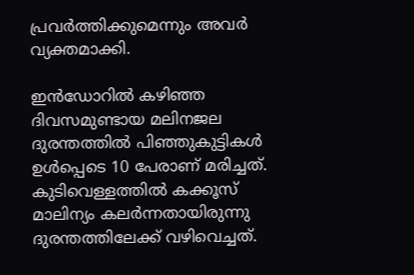പ്രവർത്തിക്കുമെന്നും അവർ വ്യക്തമാക്കി.

ഇൻഡോറിൽ കഴിഞ്ഞ ദിവസമുണ്ടായ മലിനജല ദുരന്തത്തിൽ പിഞ്ഞുകുട്ടികൾ ഉൾപ്പെടെ 10 പേരാണ് മരിച്ചത്. കുടിവെള്ളത്തിൽ കക്കൂസ് മാലിന്യം കലർന്നതായിരുന്നു ദുരന്തത്തിലേക്ക് വഴിവെച്ചത്.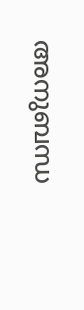അനുബന്ധ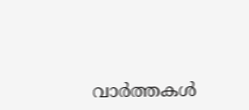വാര്‍ത്തകള്‍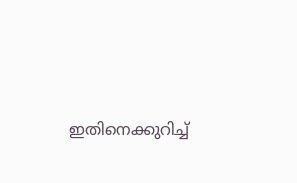ഇതിനെക്കുറിച്ച്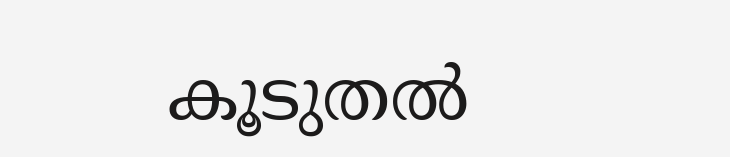കൂടുതല്‍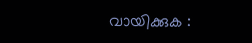വായിക്കുക :